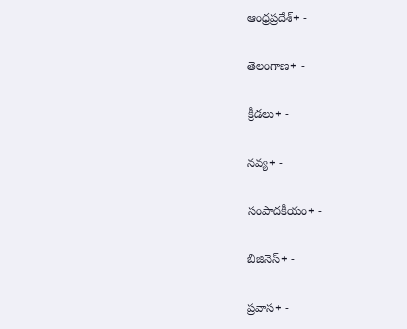ఆంధ్రప్రదేశ్+ -

తెలంగాణ+ -

క్రీడలు+ -

నవ్య+ -

సంపాదకీయం+ -

బిజినెస్+ -

ప్రవాస+ -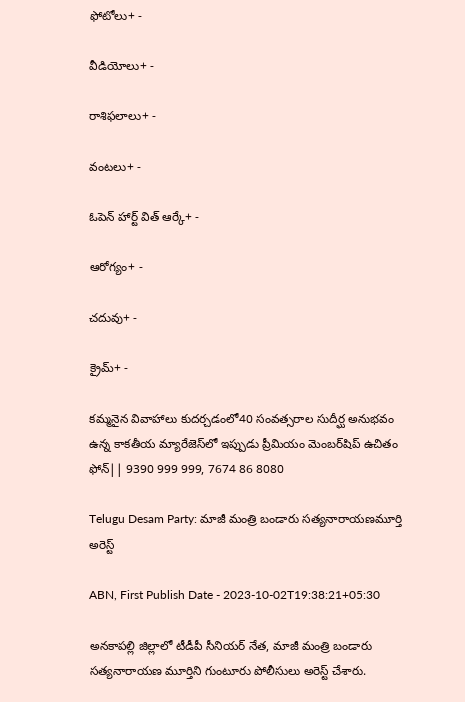ఫోటోలు+ -

వీడియోలు+ -

రాశిఫలాలు+ -

వంటలు+ -

ఓపెన్ హార్ట్ విత్ ఆర్కే+ -

ఆరోగ్యం+ -

చదువు+ -

క్రైమ్+ -

కమ్మనైన వివాహాలు కుదర్చడంలో40 సంవత్సరాల సుదీర్ఘ అనుభవం ఉన్న కాకతీయ మ్యారేజెస్‌లో ఇప్పుడు ప్రీమియం మెంబర్‌షిప్‌ ఉచితం ఫోన్|| 9390 999 999, 7674 86 8080

Telugu Desam Party: మాజీ మంత్రి బండారు సత్యనారాయణమూర్తి అరెస్ట్

ABN, First Publish Date - 2023-10-02T19:38:21+05:30

అనకాపల్లి జిల్లాలో టీడీపీ సీనియర్ నేత, మాజీ మంత్రి బండారు సత్యనారాయణ మూర్తిని గుంటూరు పోలీసులు అరెస్ట్ చేశారు.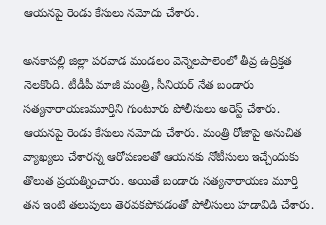ఆయనపై రెండు కేసులు నమోదు చేశారు.

అనకాపల్లి జిల్లా పరవాడ మండలం వెన్నెలపాలెంలో తీవ్ర ఉద్రిక్తత నెలకొంది. టీడీపీ మాజీ మంత్రి, సీనియర్ నేత బండారు సత్యనారాయణమూర్తిని గుంటూరు పోలీసులు అరెస్ట్ చేశారు. ఆయనపై రెండు కేసులు నమోదు చేశారు. మంత్రి రోజాపై అనుచిత వ్యాఖ్యలు చేశారన్న ఆరోపణలతో ఆయనకు నోటీసులు ఇచ్చేందుకు తొలుత ప్రయత్నించారు. అయితే బండారు సత్యనారాయణ మూర్తి తన ఇంటి తలుపులు తెరవకపోవడంతో పోలీసులు హడావిడి చేశారు.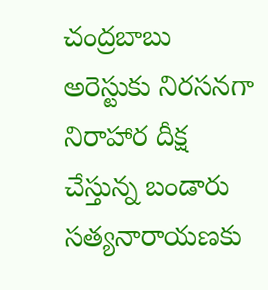చంద్రబాబు అరెస్టుకు నిరసనగా నిరాహార దీక్ష చేస్తున్న బండారు సత్యనారాయణకు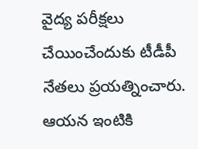వైద్య పరీక్షలు చేయించేందుకు టీడీపీ నేతలు ప్రయత్నించారు. ఆయన ఇంటికి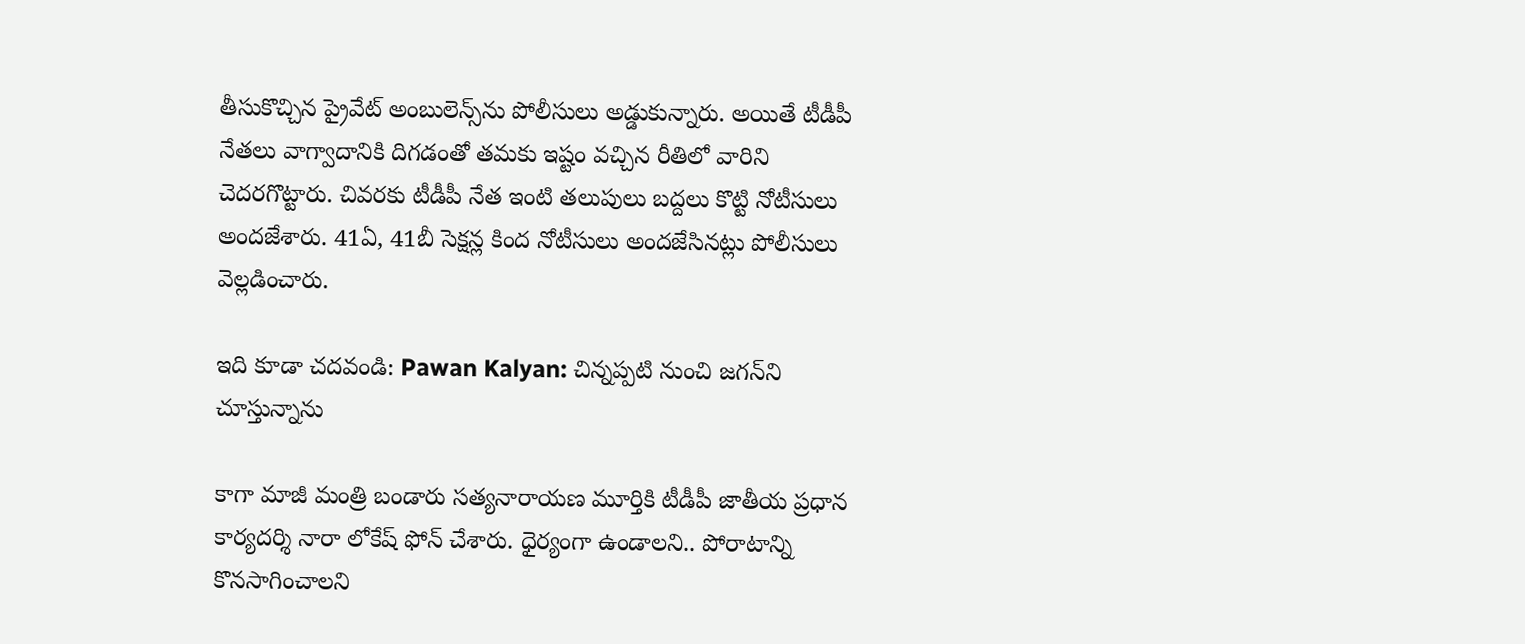తీసుకొచ్చిన ప్రైవేట్ అంబులెన్స్‌ను పోలీసులు అడ్డుకున్నారు. అయితే టీడీపీ నేతలు వాగ్వాదానికి దిగడంతో తమకు ఇష్టం వచ్చిన రీతిలో వారిని చెదరగొట్టారు. చివరకు టీడీపీ నేత ఇంటి తలుపులు బద్దలు కొట్టి నోటీసులు అందజేశారు. 41ఏ, 41బీ సెక్షన్ల కింద నోటీసులు అందజేసినట్లు పోలీసులు వెల్లడించారు.

ఇది కూడా చదవండి: Pawan Kalyan: చిన్నప్పటి నుంచి జగన్‌ని చూస్తున్నాను

కాగా మాజీ మంత్రి బండారు సత్యనారాయణ మూర్తికి టీడీపీ జాతీయ ప్రధాన కార్యదర్శి నారా లోకేష్ ఫోన్ చేశారు. ధైర్యంగా ఉండాలని.. పోరాటాన్ని కొనసాగించాలని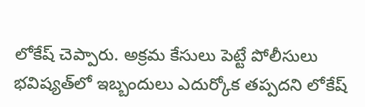లోకేష్ చెప్పారు. అక్రమ కేసులు పెట్టే పోలీసులు భవిష్యత్‌లో ఇబ్బందులు ఎదుర్కోక తప్పదని లోకేష్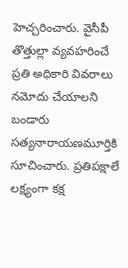హెచ్చరించారు. వైసీపీ తొత్తుల్లా వ్యవహరించే ప్రతి అధికారి వివరాలు నమోదు చేయాలని బండారు సత్యనారాయణమూర్తికి సూచించారు. ప్రతిపక్షాలే లక్ష్యంగా కక్ష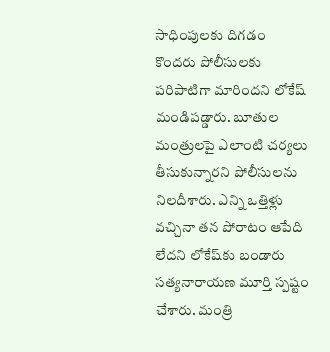సాధింపులకు దిగడం కొందరు పోలీసులకు పరిపాటిగా మారిందని లోకేష్ మండిపడ్డారు. బూతుల మంత్రులపై ఎలాంటి చర్యలు తీసుకున్నారని పోలీసులను నిలదీశారు. ఎన్ని ఒత్తిళ్లు వచ్చినా తన పోరాటం ఆపేది లేదని లోకేష్‌కు బండారు సత్యనారాయణ మూర్తి స్పష్టం చేశారు. మంత్రి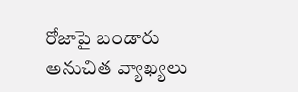రోజాపై బండారు అనుచిత వ్యాఖ్యలు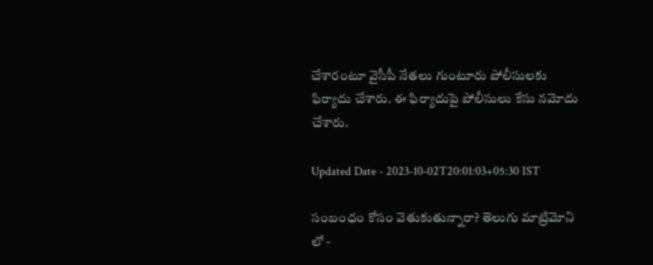చేశారంటూ వైసీపీ నేతలు గుంటూరు పోలీసులకు ఫిర్యాదు చేశారు. ఈ ఫిర్యాదుపై పోలీసులు కేసు నమోదు చేశారు.

Updated Date - 2023-10-02T20:01:03+05:30 IST

సంబంధం కోసం వెతుకుతున్నారా? తెలుగు మాట్రిమోని లో -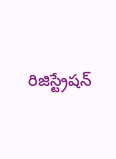రిజిస్ట్రేషన్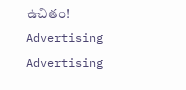ఉచితం!
Advertising
Advertising